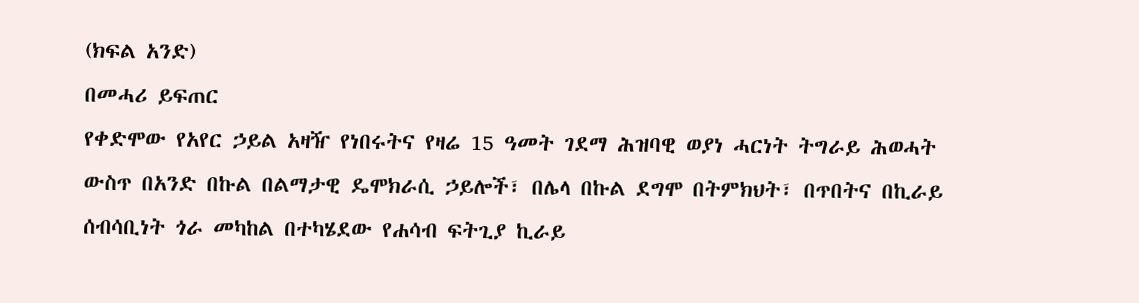(ክፍል አንድ)
በመሓሪ ይፍጠር
የቀድሞው የአየር ኃይል አዛዥ የነበሩትና የዛሬ 15 ዓመት ገደማ ሕዝባዊ ወያነ ሓርነት ትግራይ ሕወሓት ውስጥ በአንድ በኩል በልማታዊ ዴሞክራሲ ኃይሎች፣ በሌላ በኩል ደግሞ በትምክህት፣ በጥበትና በኪራይ ሰብሳቢነት ጎራ መካከል በተካሄደው የሐሳብ ፍትጊያ ኪራይ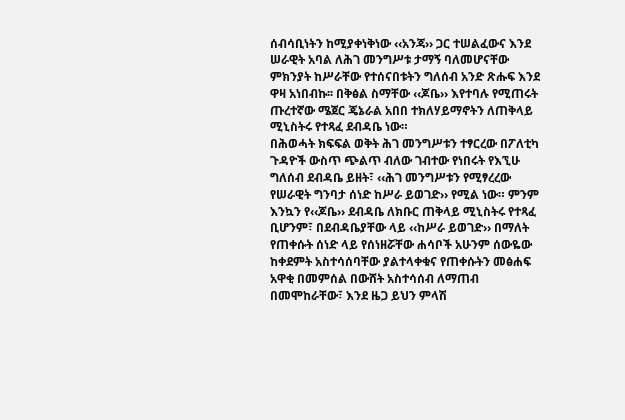ሰብሳቢነትን ከሚያቀነቅነው ‹‹አንጃ›› ጋር ተሠልፈውና እንደ ሠራዊት አባል ለሕገ መንግሥቱ ታማኝ ባለመሆናቸው ምክንያት ከሥራቸው የተሰናበቱትን ግለሰብ አንድ ጽሑፍ እንደ ዋዛ አነበብኩ፡፡ በቅፅል ስማቸው ‹‹ጆቤ›› እየተባሉ የሚጠሩት ጡረተኛው ሜጀር ጄኔራል አበበ ተክለሃይማኖትን ለጠቅላይ ሚኒስትሩ የተጻፈ ደብዳቤ ነው።
በሕወሓት ክፍፍል ወቅት ሕገ መንግሥቱን ተፃርረው በፖለቲካ ጉዳዮች ውስጥ ጭልጥ ብለው ገብተው የነበሩት የእኚሁ ግለሰብ ደብዳቤ ይዘት፣ ‹‹ሕገ መንግሥቱን የሚፃረረው የሠራዊት ግንባታ ሰነድ ከሥራ ይወገድ›› የሚል ነው። ምንም እንኳን የ‹‹ጆቤ›› ደብዳቤ ለክቡር ጠቅላይ ሚኒስትሩ የተጻፈ ቢሆንም፣ በደብዳቤያቸው ላይ ‹‹ከሥራ ይወገድ›› በማለት የጠቀሱት ሰነድ ላይ የሰነዘሯቸው ሐሳቦች አሁንም ሰውዬው ከቀደምት አስተሳሰባቸው ያልተላቀቁና የጠቀሱትን መፅሐፍ አዋቂ በመምሰል በውሸት አስተሳሰብ ለማጠብ በመሞከራቸው፣ እንደ ዜጋ ይህን ምላሽ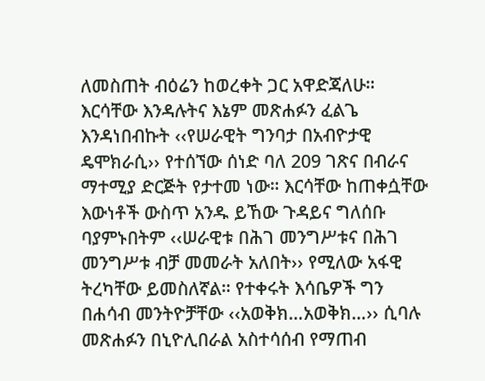ለመስጠት ብዕሬን ከወረቀት ጋር አዋድጃለሁ።
እርሳቸው እንዳሉትና እኔም መጽሐፉን ፈልጌ እንዳነበብኩት ‹‹የሠራዊት ግንባታ በአብዮታዊ ዴሞክራሲ›› የተሰኘው ሰነድ ባለ 209 ገጽና በብራና ማተሚያ ድርጅት የታተመ ነው። እርሳቸው ከጠቀሷቸው እውነቶች ውስጥ አንዱ ይኸው ጉዳይና ግለሰቡ ባያምኑበትም ‹‹ሠራዊቱ በሕገ መንግሥቱና በሕገ መንግሥቱ ብቻ መመራት አለበት›› የሚለው አፋዊ ትረካቸው ይመስለኛል። የተቀሩት እሳቤዎች ግን በሐሳብ መንትዮቻቸው ‹‹አወቅክ…አወቅክ…›› ሲባሉ መጽሐፉን በኒዮሊበራል አስተሳሰብ የማጠብ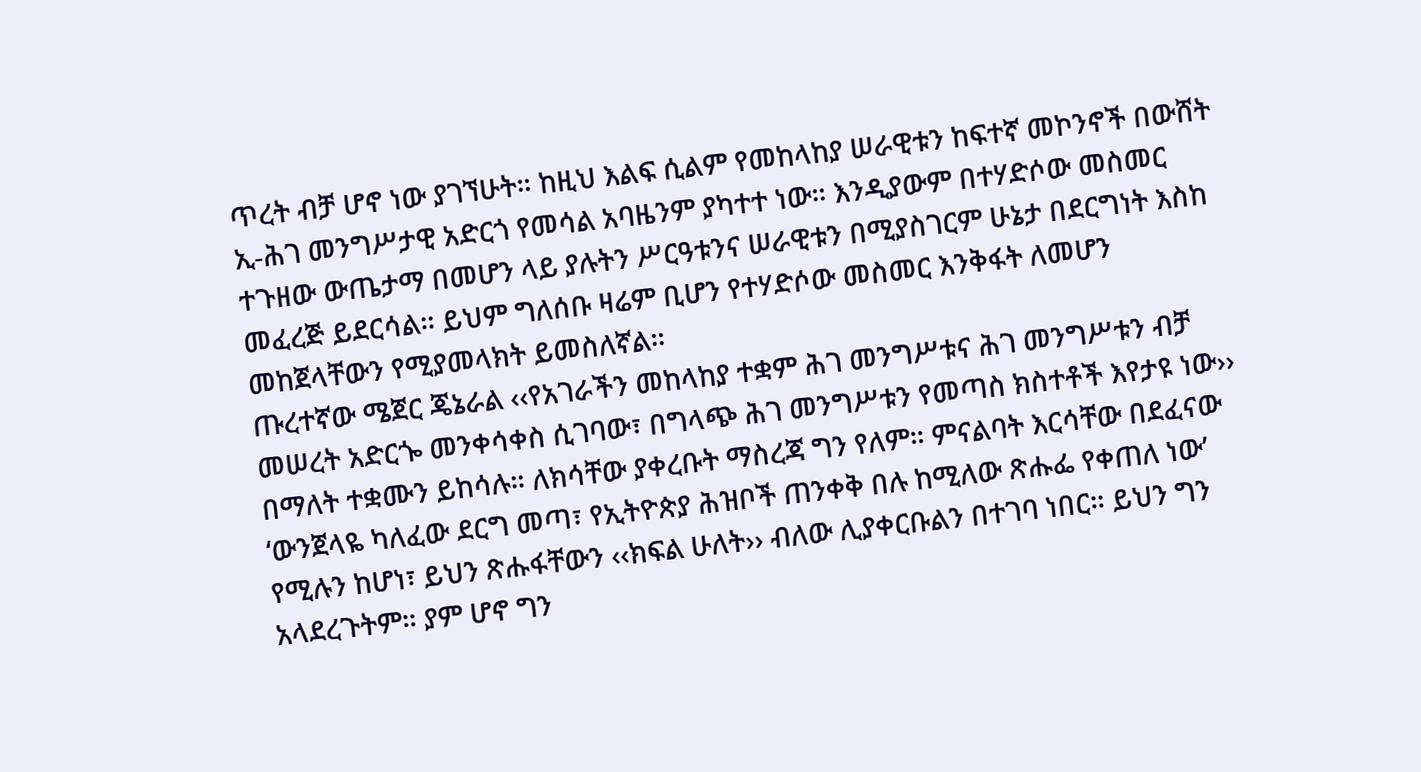ጥረት ብቻ ሆኖ ነው ያገኘሁት። ከዚህ እልፍ ሲልም የመከላከያ ሠራዊቱን ከፍተኛ መኮንኖች በውሸት ኢ-ሕገ መንግሥታዊ አድርጎ የመሳል አባዜንም ያካተተ ነው። እንዲያውም በተሃድሶው መስመር ተጉዘው ውጤታማ በመሆን ላይ ያሉትን ሥርዓቱንና ሠራዊቱን በሚያስገርም ሁኔታ በደርግነት እስከ መፈረጅ ይደርሳል። ይህም ግለሰቡ ዛሬም ቢሆን የተሃድሶው መስመር እንቅፋት ለመሆን መከጀላቸውን የሚያመላክት ይመስለኛል።
ጡረተኛው ሜጀር ጄኔራል ‹‹የአገራችን መከላከያ ተቋም ሕገ መንግሥቱና ሕገ መንግሥቱን ብቻ መሠረት አድርጐ መንቀሳቀስ ሲገባው፣ በግላጭ ሕገ መንግሥቱን የመጣስ ክስተቶች እየታዩ ነው›› በማለት ተቋሙን ይከሳሉ። ለክሳቸው ያቀረቡት ማስረጃ ግን የለም። ምናልባት እርሳቸው በደፈናው ‘ውንጀላዬ ካለፈው ደርግ መጣ፣ የኢትዮጵያ ሕዝቦች ጠንቀቅ በሉ ከሚለው ጽሑፌ የቀጠለ ነው’ የሚሉን ከሆነ፣ ይህን ጽሑፋቸውን ‹‹ክፍል ሁለት›› ብለው ሊያቀርቡልን በተገባ ነበር። ይህን ግን አላደረጉትም። ያም ሆኖ ግን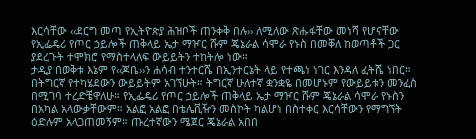እርሳቸው ‹‹ደርግ መጣ የኢትዮጵያ ሕዝቦች ጠንቀቅ በሉ›› ለሚለው ጽሑፋቸው መነሻ የሆናቸው የኢፌዴሪ የጦር ኃይሎች ጠቅላይ ኤታ ማዦር ሹም ጄኔራል ሳሞራ የኑስ በመቐለ ከወጣቶች ጋር ያደረጉት ተሞክሮ የማስተላለፍ ውይይትን ተከትሎ ነው።
ታዲያ በወቅቱ እኔም የ‹‹ጆቤ››ን ሐሳብ ተንተርሼ በኢንተርኔት ላይ የተጫነ ነገር እንዳለ ፈትሼ ነበር። በትግርኛ የተካሄደውን ውይይትም አገኘሁት። ትግርኛ ሁለተኛ ቋንቋዬ በመሆኑም የውይይቱን መንፈስ በሚገባ ተረድቼዋለሁ። የኢፌዴሪ የጦር ኃይሎች ጠቅላይ ኤታ ማዦር ሹም ጄኔራል ሳሞራ የኑስን በአካል አላውቃቸውም። አልፎ አልፎ በቴሌቪዥን መስኮት ካልሆነ በስተቀር እርሳቸውን የማግኘት ዕድሉም አላጋጠመኝም። ጡረተኛውን ሜጀር ጄኔራል አበበ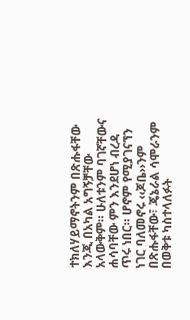ተክለሃይማኖትንም በጽሑፋቸው እንጂ በአካል አግኝቻቸው አላውቅም። ሁለቱንም ባገኛቸውና ሐሳባቸው ምን እንደሆነ ብረዳ ጥሩ ነበር። ሆኖም የሚያገናኘን ነገር ባለመኖሩ ‹‹ጆቤ››ንም በጽሑፋቸው፣ ጄኔራል ሳሞራንም በወቅቱ ካስተላለፉት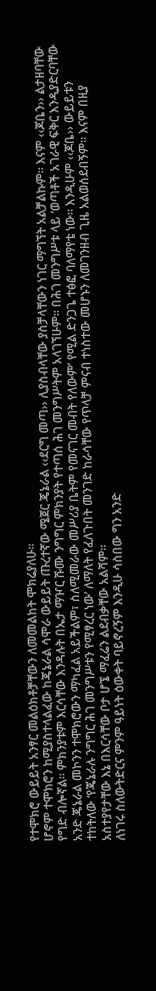የተሞክሮ ውይይት አንፃር መልዕክቶቻቸውን ለመመልከት ሞክሬያለሁ።
ሆኖም ተሞክሮን ከሚያስተላልፈው ከጄኔራል ሳሞራ ውይይት ጡረተኛው ሜጀር ጄኔራል ‹‹ደርግ መጣ›› ሊያስብላቸው ያስቻላቸውን ነገር ማግኘት አልቻልኩም። እናም ‹‹ጆቤን›› ልታዘባቸው የግድ ብሎኛል። ምክንያቱም እርሳቸው እንዳሉት በኤታ ማዦር ሹሙ ንግግር ምክንያት የተጣሰ ሕገ መንግሥትም አላገኘሁም፡፡ በሕገ መንግሥቱ ላይ ‘ወጣቶች አገራዊ ፍቅር እንዲያድርባቸው አንድ ጄኔራል መኮንን ተሞክሮውን ማካፈል አይችልም፣ ስለሚመራው መሥሪያ ቤትም የመናገር መብት የለውም’ የሚል ድንጋጌ ተፅፎ ባለማየቴ ነው። እንዲሁም ‹‹ጆቤ›› ውይይቱን ተከትለው ‘የጄኔራሉ ንግግር ሕገ መንግሥቱን የሚፃረር ነው’ ለማለት የፈለጉበት መንገድ ከራሳቸው የጥላቻ ምናብ ተነስተው መሆኑን ለመገንዘብ ጊዜ አልወሰደብኝም። እናም በዚያ አስተያየታቸው እኔ በእርሳቸው ቦታ ሆኜ ማፈሬን ልደብቃቸው አልሻም።
ለነገሩ ስለውትድርና ምንም ዓይነት ዕውቀት ባይኖረኝም እንዲሁ ሳስበው ግን አንድ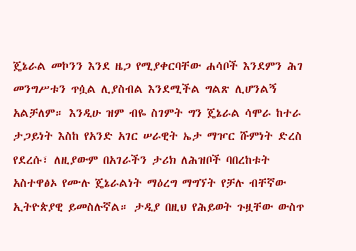ጄኔራል መኮንን እንደ ዜጋ የሚያቀርባቸው ሐሳቦች እንደምን ሕገ መንግሥቱን ጥሷል ሊያስብል እንደሚችል ግልጽ ሊሆንልኝ አልቻለም። እንዲሁ ዝም ብዬ ስገምት ግን ጄኔራል ሳሞራ ከተራ ታጋይነት እስከ የአንድ አገር ሠራዊት ኤታ ማዦር ሹምነት ድረስ የደረሱ፣ ለዚያውም በአገራችን ታሪክ ለሕዝቦች ባበረከቱት አስተዋፅኦ የሙሉ ጄኔራልነት ማዕረግ ማግኘት የቻሉ ብቸኛው ኢትዮጵያዊ ይመስሉኛል። ታዲያ በዚህ የሕይወት ጉዟቸው ውስጥ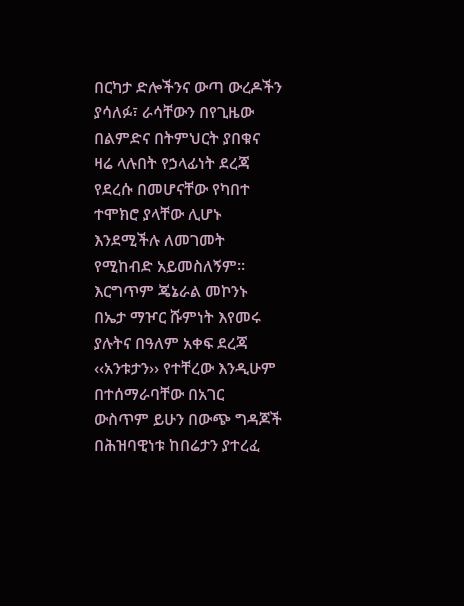በርካታ ድሎችንና ውጣ ውረዶችን ያሳለፉ፣ ራሳቸውን በየጊዜው በልምድና በትምህርት ያበቁና ዛሬ ላሉበት የኃላፊነት ደረጃ የደረሱ በመሆናቸው የካበተ ተሞክሮ ያላቸው ሊሆኑ እንደሚችሉ ለመገመት የሚከብድ አይመስለኝም። እርግጥም ጄኔራል መኮንኑ በኤታ ማዦር ሹምነት እየመሩ ያሉትና በዓለም አቀፍ ደረጃ ‹‹አንቱታን›› የተቸረው እንዲሁም በተሰማራባቸው በአገር ውስጥም ይሁን በውጭ ግዳጆች በሕዝባዊነቱ ከበሬታን ያተረፈ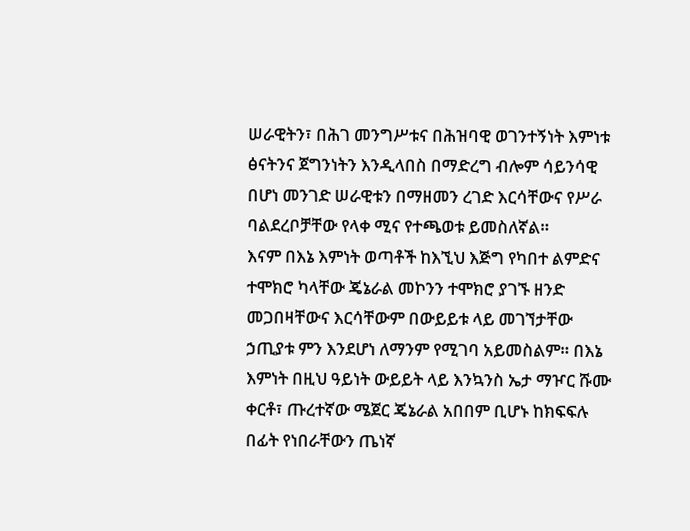ሠራዊትን፣ በሕገ መንግሥቱና በሕዝባዊ ወገንተኝነት እምነቱ ፅናትንና ጀግንነትን እንዲላበስ በማድረግ ብሎም ሳይንሳዊ በሆነ መንገድ ሠራዊቱን በማዘመን ረገድ እርሳቸውና የሥራ ባልደረቦቻቸው የላቀ ሚና የተጫወቱ ይመስለኛል።
እናም በእኔ እምነት ወጣቶች ከእኚህ እጅግ የካበተ ልምድና ተሞክሮ ካላቸው ጄኔራል መኮንን ተሞክሮ ያገኙ ዘንድ መጋበዛቸውና እርሳቸውም በውይይቱ ላይ መገኘታቸው ኃጢያቱ ምን እንደሆነ ለማንም የሚገባ አይመስልም። በእኔ እምነት በዚህ ዓይነት ውይይት ላይ እንኳንስ ኤታ ማዦር ሹሙ ቀርቶ፣ ጡረተኛው ሜጀር ጄኔራል አበበም ቢሆኑ ከክፍፍሉ በፊት የነበራቸውን ጤነኛ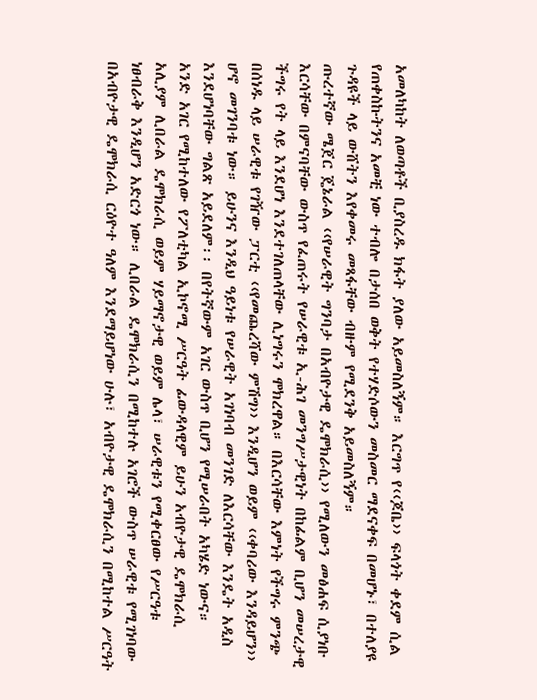አመለካከት ለወጣቶች ቢያስረዱ ክፋት ያለው አይመስለኝም። እርግጥ የ‹‹ጆቤ›› ፍላጎት ቀደም ሲል የጠቀስኩትንና አመቺ ነው ተብሎ በታሰበ ወቅት የተሃድሶውን መስመር ማደናቀፍ በመሆኑ፣ በተለያዩ ጉዳዩች ላይ ውሸትን እየቀመሩ መጻፋቸው ብዙም የሚደንቅ አይመስለኝም።
ጡረተኛው ሜጀር ጄኔራል ‹‹የሠራዊት ግንባታ በአብዮታዊ ዴሞክራሲ›› የሚለውን መፅሐፍ ሲያነቡ እርሳቸው በምናባቸው ውስጥ የፈጠሩት የሠራዊቱ ኢ-ሕገ መንግሥታዊነት በከፊልም ቢሆን መሠረታዊ ችግሩ የት ላይ እንደሆነ እንደተገለጠላቸው ሊነግሩን ሞክረዋል። በእርሳቸው እምነት የችግሩ ምንጭ በሰነዱ ላይ ሠራዊቱ የገዥው ፓርቲ ‹‹የመጨረሻው ምሽግ›› እንዲሆን ወይም ‹‹ቀባሪው እንዳይሆን›› ሆኖ መገንባቱ ነው። ይሁንና እንዲህ ዓይነቱ የሠራዊት አገነባብ መንገድ ለእርሳቸው እንዴት አዲስ እንደሆነባቸው ግልጽ አይደለም፡፡ በየትኛውም አገር ውስጥ ቢሆን የሚሠራበት አካሄድ ነውና።
አንድ አገር የሚከተለው የፖለቲካል ኢኮኖሚ ሥርዓት ፊውዳላዊም ይሁን አብዮታዊ ዴሞክራሲ አሊያም ሊበራል ዴሞክራሲ ወይም ሃይማኖታዊ ወይም ሌላ፣ ሠራዊቱን የሚቀርፀው የሥርዓቱ ነፀብራቅ እንዲሆን አድርጎ ነው። ሊበራል ዴሞክራሲን በሚከተሉ አገሮች ውስጥ ሠራዊቱ የሚገነባው በአብዮታዊ ዴሞክራሲ ርዕዮተ ዓለም እንደማይሆነው ሁሉ፣ አብዮታዊ ዴሞክራሲን በሚከተል ሥርዓት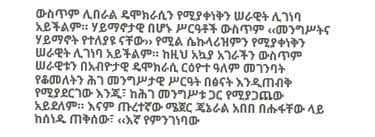ውስጥም ሊበራል ዴሞክራሲን የሚያቀነቅን ሠራዊት ሊገነባ አይችልም። ሃይማኖታዊ በሆኑ ሥርዓቶች ውስጥም ‹‹መንግሥትና ሃይማኖት የተለያዩ ናቸው›› የሚል ሴኩላሪዝምን የሚያቀነቅን ሠራዊት ሊገነባ አይችልም። ከዚህ አኳያ አገራችን ውስጥም ሠራዊቱን በአብዮታዊ ዴሞክራሲ ርዕዮተ ዓለም መገንባት የቆመለትን ሕገ መንግሥታዊ ሥርዓት በፅናት እንዲጠብቅ የሚያደርገው እንጂ፣ ከሕገ መንግሥቱ ጋር የሚያጋጨው አይደለም። እናም ጡረተኛው ሜጀር ጄኔራል አበበ በሑፋቸው ላይ ከሰነዱ ጠቅሰው፣ ‹‹እኛ የምንገነባው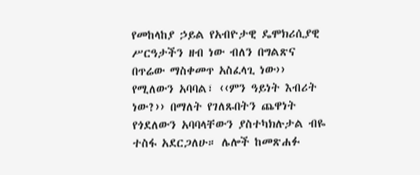የመከላከያ ኃይል የአብዮታዊ ዴሞክሪሲያዊ ሥርዓታችን ዘብ ነው ብለን በግልጽና በጥሬው ማስቀመጥ አስፈላጊ ነው›› የሚለውን አባባል፣ ‹‹ምን ዓይነት እብሪት ነው?›› በማለት የገለጹበትን ጨዋነት የጎደለውን አባባላቸውን ያስተካክሉታል ብዬ ተስፋ አደርጋለሁ። ሌሎች ከመጽሐፉ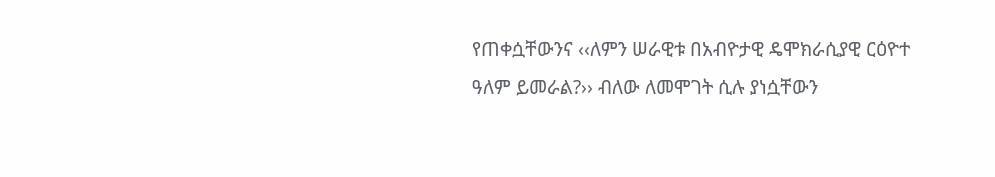የጠቀሷቸውንና ‹‹ለምን ሠራዊቱ በአብዮታዊ ዴሞክራሲያዊ ርዕዮተ ዓለም ይመራል?›› ብለው ለመሞገት ሲሉ ያነሷቸውን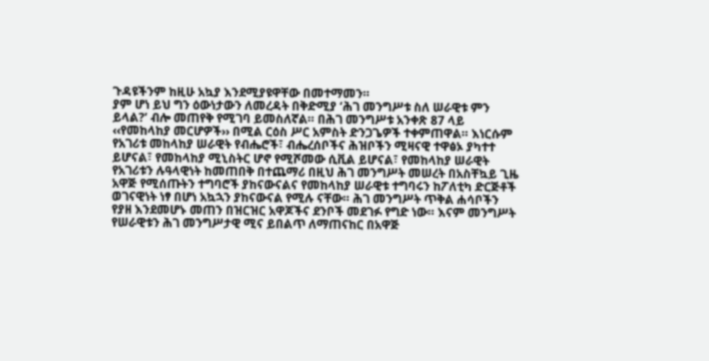ጉዳዩችንም ከዚሁ አኳያ እንደሚያዩዋቸው በመተማመን።
ያም ሆነ ይህ ግን ዕውነታውን ለመረዳት በቅድሚያ ‘ሕገ መንግሥቱ ስለ ሠራዊቱ ምን ይላል?’ ብሎ መጠየቅ የሚገባ ይመስለኛል። በሕገ መንግሥቱ አንቀጽ 87 ላይ ‹‹የመከላከያ መርሆዎች›› በሚል ርዕስ ሥር አምስት ድንጋጌዎች ተቀምጠዋል። እነርሱም የአገሪቱ መከላከያ ሠራዊት የብሔሮች፣ ብሔረሰቦችና ሕዝቦችን ሚዛናዊ ተዋፅኦ ያካተተ ይሆናል፣ የመከላከያ ሚኒስትር ሆኖ የሚሾመው ሲቪል ይሆናል፣ የመከላከያ ሠራዊት የአገሪቱን ሉዓላዊነት ከመጠበቅ በተጨማሪ በዚህ ሕገ መንግሥት መሠረት በአስቸኳይ ጊዜ አዋጅ የሚሰጡትን ተግባሮች ያከናውናልና የመከላከያ ሠራዊቱ ተግባሩን ከፖለቲካ ድርጅቶች ወገናዊነት ነፃ በሆነ አኳኋን ያከናውናል የሚሉ ናቸው። ሕገ መንግሥት ጥቅል ሐሳቦችን የያዘ እንደመሆኑ መጠን በዝርዝር አዋጆችና ደንቦች መደገፉ የግድ ነው። እናም መንግሥት የሠራዊቱን ሕገ መንግሥታዊ ሚና ይበልጥ ለማጠናከር በአዋጅ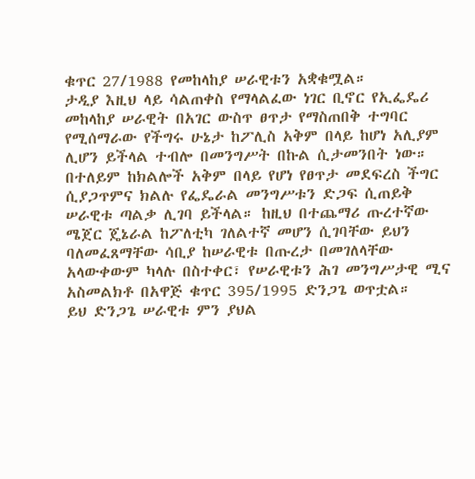ቁጥር 27/1988 የመከላከያ ሠራዊቱን አቋቁሟል።
ታዲያ እዚህ ላይ ሳልጠቀስ የማላልፈው ነገር ቢኖር የኢፌዴሪ መከላከያ ሠራዊት በአገር ውስጥ ፀጥታ የማስጠበቅ ተግባር የሚሰማራው የችግሩ ሁኔታ ከፖሊስ አቅም በላይ ከሆነ አሊያም ሊሆን ይችላል ተብሎ በመንግሥት በኩል ሲታመንበት ነው። በተለይም ከክልሎች አቅም በላይ የሆነ የፀጥታ መደፍረስ ችግር ሲያጋጥምና ክልሉ የፌዴራል መንግሥቱን ድጋፍ ሲጠይቅ ሠራዊቱ ጣልቃ ሊገባ ይችላል። ከዚህ በተጨማሪ ጡረተኛው ሜጀር ጄኔራል ከፖለቲካ ገለልተኛ መሆን ሲገባቸው ይህን ባለመፈጸማቸው ሳቢያ ከሠራዊቱ በጡረታ በመገለላቸው አላውቀውም ካላሉ በስተቀር፣ የሠራዊቱን ሕገ መንግሥታዊ ሚና አስመልክቶ በአዋጅ ቁጥር 395/1995 ድንጋጌ ወጥቷል።
ይህ ድንጋጌ ሠራዊቱ ምን ያህል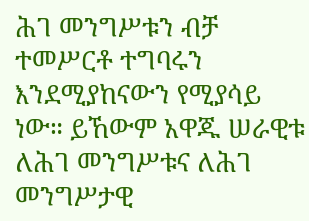ሕገ መንግሥቱን ብቻ ተመሥርቶ ተግባሩን እንደሚያከናውን የሚያሳይ ነው። ይኸውም አዋጁ ሠራዊቱ ለሕገ መንግሥቱና ለሕገ መንግሥታዊ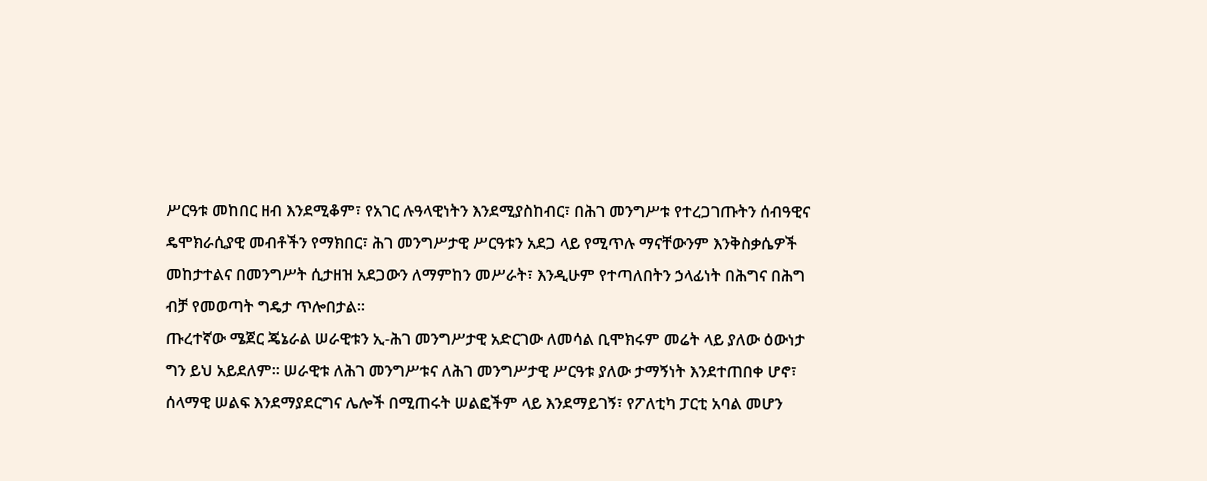ሥርዓቱ መከበር ዘብ እንደሚቆም፣ የአገር ሉዓላዊነትን እንደሚያስከብር፣ በሕገ መንግሥቱ የተረጋገጡትን ሰብዓዊና ዴሞክራሲያዊ መብቶችን የማክበር፣ ሕገ መንግሥታዊ ሥርዓቱን አደጋ ላይ የሚጥሉ ማናቸውንም እንቅስቃሴዎች መከታተልና በመንግሥት ሲታዘዝ አደጋውን ለማምከን መሥራት፣ እንዲሁም የተጣለበትን ኃላፊነት በሕግና በሕግ ብቻ የመወጣት ግዴታ ጥሎበታል።
ጡረተኛው ሜጀር ጄኔራል ሠራዊቱን ኢ-ሕገ መንግሥታዊ አድርገው ለመሳል ቢሞክሩም መሬት ላይ ያለው ዕውነታ ግን ይህ አይደለም። ሠራዊቱ ለሕገ መንግሥቱና ለሕገ መንግሥታዊ ሥርዓቱ ያለው ታማኝነት እንደተጠበቀ ሆኖ፣ ሰላማዊ ሠልፍ እንደማያደርግና ሌሎች በሚጠሩት ሠልፎችም ላይ እንደማይገኝ፣ የፖለቲካ ፓርቲ አባል መሆን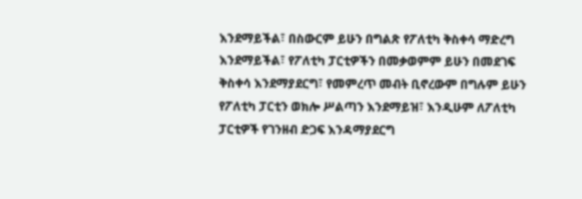እንደማይችል፣ በስውርም ይሁን በግልጽ የፖለቲካ ቅስቀሳ ማድረግ እንደማይችል፣ የፖለቲካ ፓርቲዎችን በመቃወምም ይሁን በመደገፍ ቅስቀሳ እንደማያደርግ፣ የመምረጥ መብት ቢኖረውም በግሉም ይሁን የፖለቲካ ፓርቲን ወክሎ ሥልጣን እንደማይዝ፣ እንዲሁም ለፖለቲካ ፓርቲዎች የገንዘብ ድጋፍ እንዳማያደርግ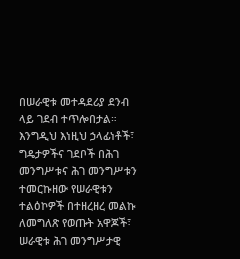በሠራዊቱ መተዳደሪያ ደንብ ላይ ገደብ ተጥሎበታል። እንግዲህ እነዚህ ኃላፊነቶች፣ ግዴታዎችና ገደቦች በሕገ መንግሥቱና ሕገ መንግሥቱን ተመርኩዘው የሠራዊቱን ተልዕኮዎች በተዘረዘረ መልኩ ለመግለጽ የወጡት አዋጆች፣ ሠራዊቱ ሕገ መንግሥታዊ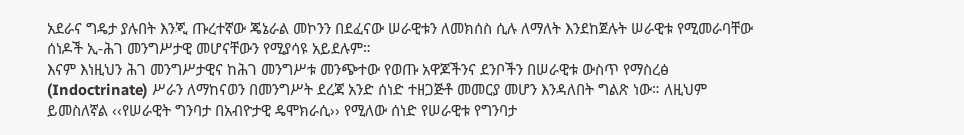አደራና ግዴታ ያሉበት እንጂ ጡረተኛው ጄኔራል መኮንን በደፈናው ሠራዊቱን ለመክሰስ ሲሉ ለማለት እንደከጀሉት ሠራዊቱ የሚመራባቸው ሰነዶች ኢ-ሕገ መንግሥታዊ መሆናቸውን የሚያሳዩ አይደሉም።
እናም እነዚህን ሕገ መንግሥታዊና ከሕገ መንግሥቱ መንጭተው የወጡ አዋጆችንና ደንቦችን በሠራዊቱ ውስጥ የማስረፅ (Indoctrinate) ሥራን ለማከናወን በመንግሥት ደረጃ አንድ ሰነድ ተዘጋጅቶ መመርያ መሆን እንዳለበት ግልጽ ነው። ለዚህም ይመስለኛል ‹‹የሠራዊት ግንባታ በአብዮታዊ ዴሞክራሲ›› የሚለው ሰነድ የሠራዊቱ የግንባታ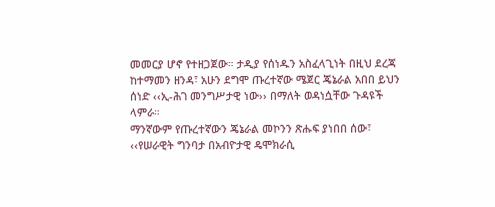መመርያ ሆኖ የተዘጋጀው። ታዲያ የሰነዱን አስፈላጊነት በዚህ ደረጃ ከተማመን ዘንዳ፣ አሁን ደግሞ ጡረተኛው ሜጀር ጄኔራል አበበ ይህን ሰነድ ‹‹ኢ-ሕገ መንግሥታዊ ነው›› በማለት ወዳነሷቸው ጉዳዩች ላምራ።
ማንኛውም የጡረተኛውን ጄኔራል መኮንን ጽሑፍ ያነበበ ሰው፣ ‹‹የሠራዊት ግንባታ በአብዮታዊ ዴሞክራሲ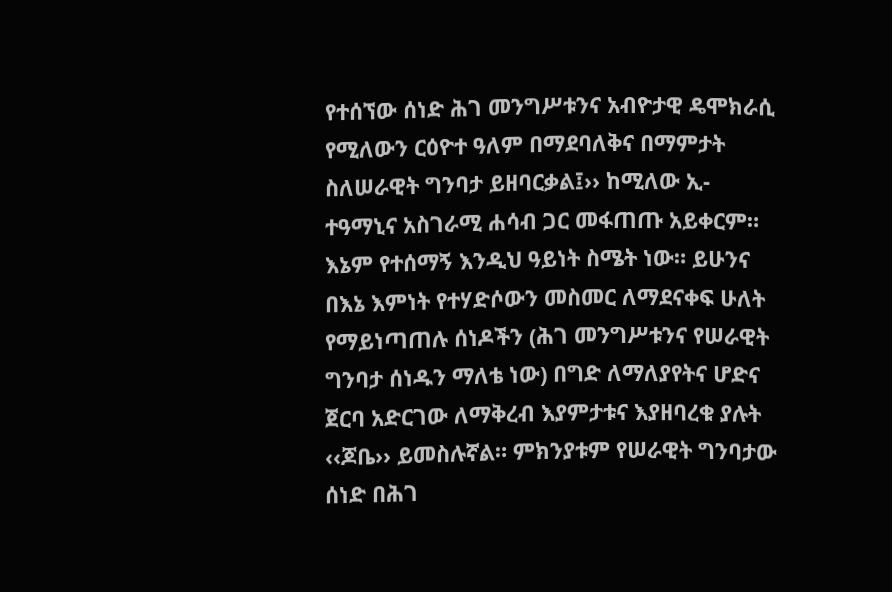የተሰኘው ሰነድ ሕገ መንግሥቱንና አብዮታዊ ዴሞክራሲ የሚለውን ርዕዮተ ዓለም በማደባለቅና በማምታት ስለሠራዊት ግንባታ ይዘባርቃል፤›› ከሚለው ኢ-ተዓማኒና አስገራሚ ሐሳብ ጋር መፋጠጡ አይቀርም። እኔም የተሰማኝ እንዲህ ዓይነት ስሜት ነው። ይሁንና በእኔ እምነት የተሃድሶውን መስመር ለማደናቀፍ ሁለት የማይነጣጠሉ ሰነዶችን (ሕገ መንግሥቱንና የሠራዊት ግንባታ ሰነዱን ማለቴ ነው) በግድ ለማለያየትና ሆድና ጀርባ አድርገው ለማቅረብ እያምታቱና እያዘባረቁ ያሉት ‹‹ጆቤ›› ይመስሉኛል። ምክንያቱም የሠራዊት ግንባታው ሰነድ በሕገ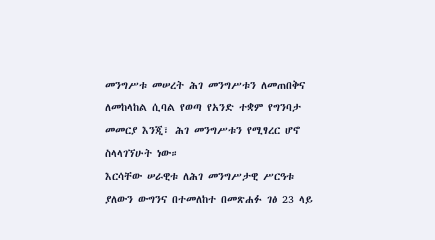መንግሥቱ መሠረት ሕገ መንግሥቱን ለመጠበቅና ለመከላከል ሲባል የወጣ የአንድ ተቋም የግንባታ መመርያ እንጂ፣ ሕገ መንግሥቱን የሚፃረር ሆኖ ስላላገኘሁት ነው።
እርሳቸው ሠራዊቱ ለሕገ መንግሥታዊ ሥርዓቱ ያለውን ውግንና በተመለከተ በመጽሐፉ ገፅ 23 ላይ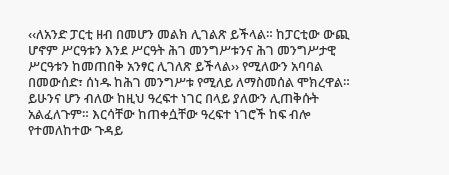‹‹ለአንድ ፓርቲ ዘብ በመሆን መልክ ሊገልጽ ይችላል። ከፓርቲው ውጪ ሆኖም ሥርዓቱን እንደ ሥርዓት ሕገ መንግሥቱንና ሕገ መንግሥታዊ ሥርዓቱን ከመጠበቅ አንፃር ሊገለጽ ይችላል›› የሚለውን አባባል በመውሰድ፣ ሰነዱ ከሕገ መንግሥቱ የሚለይ ለማስመሰል ሞክረዋል። ይሁንና ሆን ብለው ከዚህ ዓረፍተ ነገር በላይ ያለውን ሊጠቅሱት አልፈለጉም። እርሳቸው ከጠቀሷቸው ዓረፍተ ነገሮች ከፍ ብሎ የተመለከተው ጉዳይ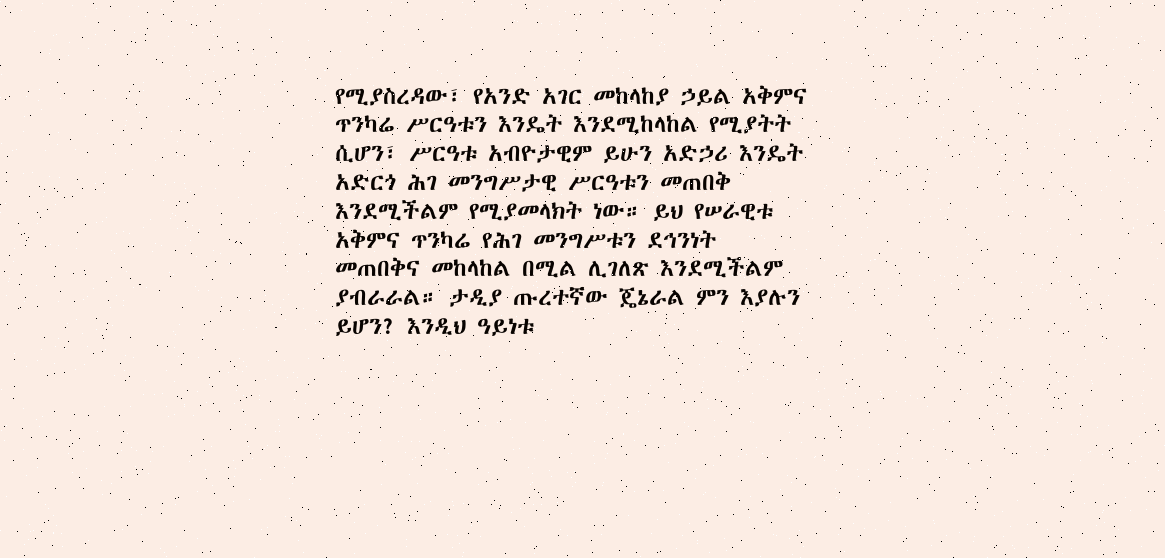የሚያስረዳው፣ የአንድ አገር መከላከያ ኃይል አቅምና ጥንካሬ ሥርዓቱን እንዴት እንደሚከላከል የሚያትት ሲሆን፣ ሥርዓቱ አብዮታዊም ይሁን አድኃሪ እንዴት አድርጎ ሕገ መንግሥታዊ ሥርዓቱን መጠበቅ እንደሚችልም የሚያመላክት ነው። ይህ የሠራዊቱ አቅምና ጥንካሬ የሕገ መንግሥቱን ደኅንነት መጠበቅና መከላከል በሚል ሊገለጽ እንደሚችልም ያብራራል። ታዲያ ጡረተኛው ጄኔራል ምን እያሉን ይሆን? እንዲህ ዓይነቱ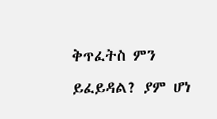ቅጥፈትስ ምን ይፈይዳል? ያም ሆነ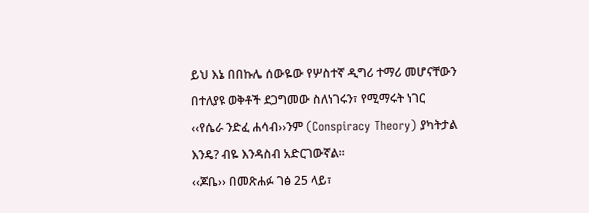ይህ እኔ በበኩሌ ሰውዬው የሦስተኛ ዲግሪ ተማሪ መሆናቸውን በተለያዩ ወቅቶች ደጋግመው ስለነገሩን፣ የሚማሩት ነገር ‹‹የሴራ ንድፈ ሐሳብ››ንም (Conspiracy Theory) ያካትታል እንዴ? ብዬ እንዳስብ አድርገውኛል።
‹‹ጆቤ›› በመጽሐፉ ገፅ 25 ላይ፣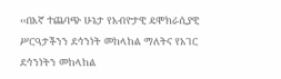‹‹በእኛ ተጨባጭ ሁኔታ የአብዮታዊ ዴሞክራሲያዊ ሥርዓታችንን ደኅንነት መከላከል ማለትና የአገር ደኅንነትን መከላከል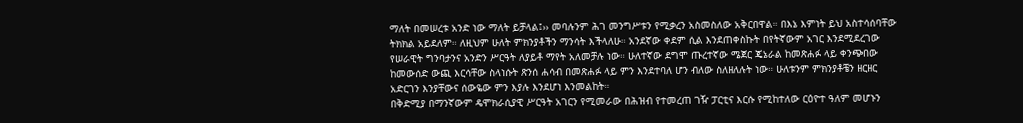ማለት በመሠረቱ አንድ ነው ማለት ይቻላል፤›› መባሉንም ሕገ መንግሥቱን የሚቃረን አስመስለው አቅርበዋል። በእኔ እምነት ይህ አስተሳሰባቸው ትክክል አይደለም። ለዚህም ሁለት ምክንያቶችን ማንሳት እችላለሁ። አንደኛው ቀደም ሲል እንደጠቀስኩት በየትኛውም አገር እንደሚደረገው የሠራዊት ግንባታንና አንድን ሥርዓት ለያይቶ ማየት አለመቻሉ ነው። ሁለተኛው ደግሞ ጡረተኛው ሜጀር ጄኔራል ከመጽሐፉ ላይ ቀንጭበው ከመውሰድ ውጪ እርሳቸው ስላነሱት ጽንሰ ሐሳብ በመጽሐፉ ላይ ምን እንደተባለ ሆን ብለው ስለዘለሉት ነው። ሁለቱንም ምክንያቶቼን ዘርዘር አድርገን እንያቸውና ሰውዬው ምን እያሉ እንደሆነ እንመልከት።
በቅድሚያ በማንኛውም ዴሞክራሲያዊ ሥርዓት አገርን የሚመራው በሕዝብ የተመረጠ ገዥ ፓርቲና እርሱ የሚከተለው ርዕዮተ ዓለም መሆኑን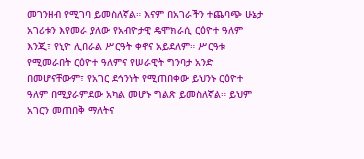መገንዘብ የሚገባ ይመስለኛል። እናም በአገራችን ተጨባጭ ሁኔታ አገሪቱን እየመራ ያለው የአብዮታዊ ዴሞክራሲ ርዕዮተ ዓለም እንጂ፣ የኒዮ ሊበራል ሥርዓት ቀኖና አይደለም። ሥርዓቱ የሚመራበት ርዕዮተ ዓለምና የሠራዊት ግንባታ አንድ በመሆናቸውም፣ የአገር ደኅንነት የሚጠበቀው ይህንኑ ርዕዮተ ዓለም በሚያራምደው አካል መሆኑ ግልጽ ይመስለኛል። ይህም አገርን መጠበቅ ማለትና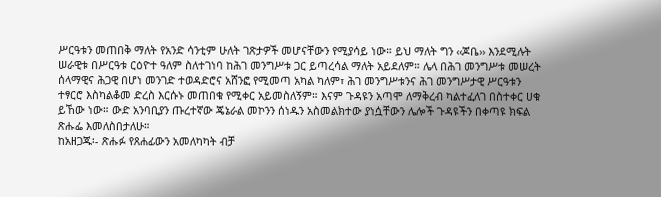ሥርዓቱን መጠበቅ ማለት የአንድ ሳንቲም ሁለት ገጽታዎች መሆናቸውን የሚያሳይ ነው። ይህ ማለት ግን ‹‹ጆቤ›› እንደሚሉት ሠራዊቱ በሥርዓቱ ርዕዮተ ዓለም ስለተገነባ ከሕገ መንግሥቱ ጋር ይጣረሳል ማለት አይደለም። ሌላ በሕገ መንግሥቱ መሠረት ሰላማዊና ሕጋዊ በሆነ መንገድ ተወዳድሮና አሸንፎ የሚመጣ አካል ካለም፣ ሕገ መንግሥቱንና ሕገ መንግሥታዊ ሥርዓቱን ተፃርሮ እስካልቆመ ድረስ እርሱኑ መጠበቁ የሚቀር አይመስለኝም። እናም ጉዳዩን አጣሞ ለማቅረብ ካልተፈለገ በስተቀር ሀቁ ይኸው ነው። ውድ አንባቢያን ጡረተኛው ጄኔራል መኮንን ሰነዱን አስመልክተው ያነሷቸውን ሌሎች ጉዳዩችን በቀጣዩ ክፍል ጽሑፌ እመለስበታለሁ።
ከአዘጋጁ፡- ጽሑፉ የጸሐፊውን አመለካካት ብቻ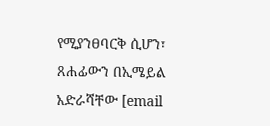የሚያንፀባርቅ ሲሆን፣ ጸሐፊውን በኢሜይል አድራሻቸው [email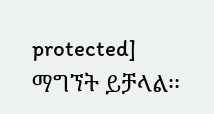protected] ማግኘት ይቻላል፡፡